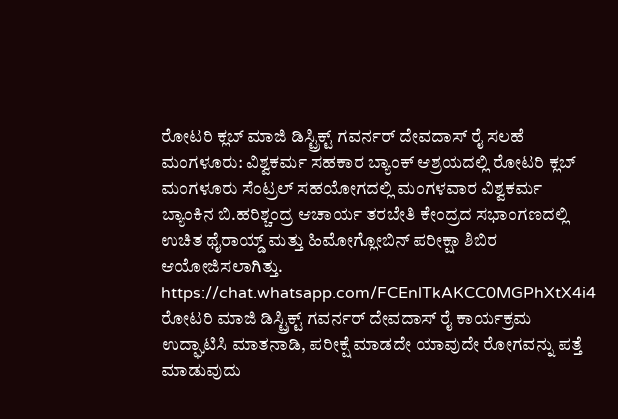ರೋಟರಿ ಕ್ಲಬ್ ಮಾಜಿ ಡಿಸ್ಟ್ರಿಕ್ಟ್ ಗವರ್ನರ್ ದೇವದಾಸ್ ರೈ ಸಲಹೆ
ಮಂಗಳೂರು: ವಿಶ್ವಕರ್ಮ ಸಹಕಾರ ಬ್ಯಾಂಕ್ ಆಶ್ರಯದಲ್ಲಿ ರೋಟರಿ ಕ್ಲಬ್ ಮಂಗಳೂರು ಸೆಂಟ್ರಲ್ ಸಹಯೋಗದಲ್ಲಿ ಮಂಗಳವಾರ ವಿಶ್ವಕರ್ಮ ಬ್ಯಾಂಕಿನ ಬಿ.ಹರಿಶ್ಚಂದ್ರ ಆಚಾರ್ಯ ತರಬೇತಿ ಕೇಂದ್ರದ ಸಭಾಂಗಣದಲ್ಲಿ ಉಚಿತ ಥೈರಾಯ್ಡ್ ಮತ್ತು ಹಿಮೋಗ್ಲೋಬಿನ್ ಪರೀಕ್ಷಾ ಶಿಬಿರ ಆಯೋಜಿಸಲಾಗಿತ್ತು.
https://chat.whatsapp.com/FCEnlTkAKCC0MGPhXtX4i4
ರೋಟರಿ ಮಾಜಿ ಡಿಸ್ಟ್ರಿಕ್ಟ್ ಗವರ್ನರ್ ದೇವದಾಸ್ ರೈ ಕಾರ್ಯಕ್ರಮ ಉದ್ಘಾಟಿಸಿ ಮಾತನಾಡಿ, ಪರೀಕ್ಷೆ ಮಾಡದೇ ಯಾವುದೇ ರೋಗವನ್ನು ಪತ್ತೆ ಮಾಡುವುದು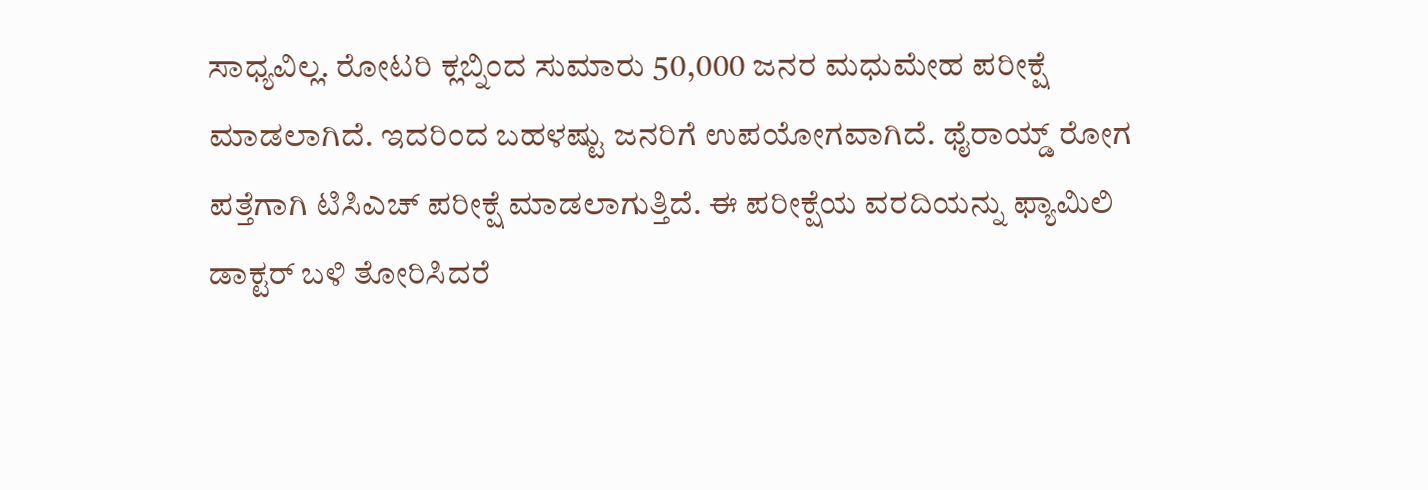ಸಾಧ್ಯವಿಲ್ಲ. ರೋಟರಿ ಕ್ಲಬ್ನಿಂದ ಸುಮಾರು 50,000 ಜನರ ಮಧುಮೇಹ ಪರೀಕ್ಷೆ ಮಾಡಲಾಗಿದೆ. ಇದರಿಂದ ಬಹಳಷ್ಟು ಜನರಿಗೆ ಉಪಯೋಗವಾಗಿದೆ. ಥೈರಾಯ್ಡ್ ರೋಗ ಪತ್ತೆಗಾಗಿ ಟಿಸಿಎಚ್ ಪರೀಕ್ಷೆ ಮಾಡಲಾಗುತ್ತಿದೆ. ಈ ಪರೀಕ್ಷೆಯ ವರದಿಯನ್ನು ಫ್ಯಾಮಿಲಿ ಡಾಕ್ಟರ್ ಬಳಿ ತೋರಿಸಿದರೆ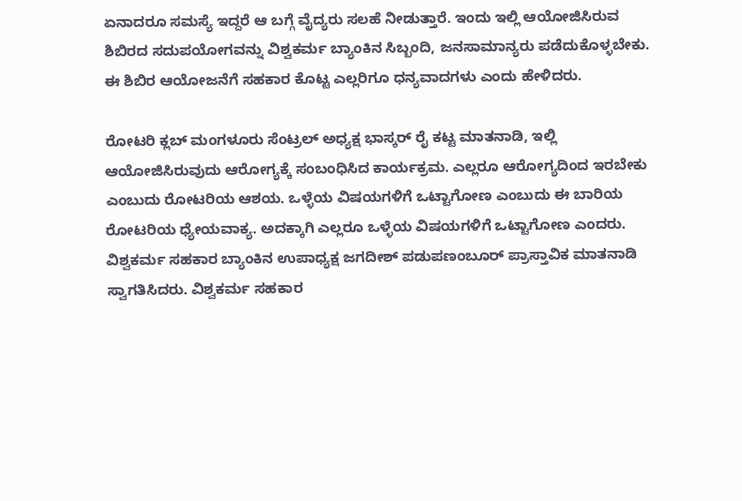ಏನಾದರೂ ಸಮಸ್ಯೆ ಇದ್ದರೆ ಆ ಬಗ್ಗೆ ವೈದ್ಯರು ಸಲಹೆ ನೀಡುತ್ತಾರೆ. ಇಂದು ಇಲ್ಲಿ ಆಯೋಜಿಸಿರುವ ಶಿಬಿರದ ಸದುಪಯೋಗವನ್ನು ವಿಶ್ವಕರ್ಮ ಬ್ಯಾಂಕಿನ ಸಿಬ್ಬಂದಿ, ಜನಸಾಮಾನ್ಯರು ಪಡೆದುಕೊಳ್ಳಬೇಕು. ಈ ಶಿಬಿರ ಆಯೋಜನೆಗೆ ಸಹಕಾರ ಕೊಟ್ಟ ಎಲ್ಲರಿಗೂ ಧನ್ಯವಾದಗಳು ಎಂದು ಹೇಳಿದರು.

ರೋಟರಿ ಕ್ಲಬ್ ಮಂಗಳೂರು ಸೆಂಟ್ರಲ್ ಅಧ್ಯಕ್ಷ ಭಾಸ್ಕರ್ ರೈ ಕಟ್ಟ ಮಾತನಾಡಿ, ಇಲ್ಲಿ ಆಯೋಜಿಸಿರುವುದು ಆರೋಗ್ಯಕ್ಕೆ ಸಂಬಂಧಿಸಿದ ಕಾರ್ಯಕ್ರಮ. ಎಲ್ಲರೂ ಆರೋಗ್ಯದಿಂದ ಇರಬೇಕು ಎಂಬುದು ರೋಟರಿಯ ಆಶಯ. ಒಳ್ಳೆಯ ವಿಷಯಗಳಿಗೆ ಒಟ್ಟಾಗೋಣ ಎಂಬುದು ಈ ಬಾರಿಯ ರೋಟರಿಯ ಧ್ಯೇಯವಾಕ್ಯ. ಅದಕ್ಕಾಗಿ ಎಲ್ಲರೂ ಒಳ್ಳೆಯ ವಿಷಯಗಳಿಗೆ ಒಟ್ಟಾಗೋಣ ಎಂದರು.
ವಿಶ್ವಕರ್ಮ ಸಹಕಾರ ಬ್ಯಾಂಕಿನ ಉಪಾಧ್ಯಕ್ಷ ಜಗದೀಶ್ ಪಡುಪಣಂಬೂರ್ ಪ್ರಾಸ್ತಾವಿಕ ಮಾತನಾಡಿ ಸ್ವಾಗತಿಸಿದರು. ವಿಶ್ವಕರ್ಮ ಸಹಕಾರ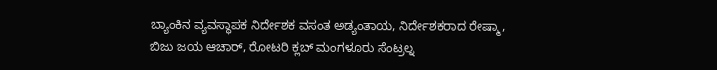ಬ್ಯಾಂಕಿನ ವ್ಯವಸ್ಥಾಪಕ ನಿರ್ದೇಶಕ ವಸಂತ ಅಡ್ಯಂತಾಯ, ನಿರ್ದೇಶಕರಾದ ರೇಷ್ಮಾ, ಬಿಜು ಜಯ ಆಚಾರ್, ರೋಟರಿ ಕ್ಲಬ್ ಮಂಗಳೂರು ಸೆಂಟ್ರಲ್ನ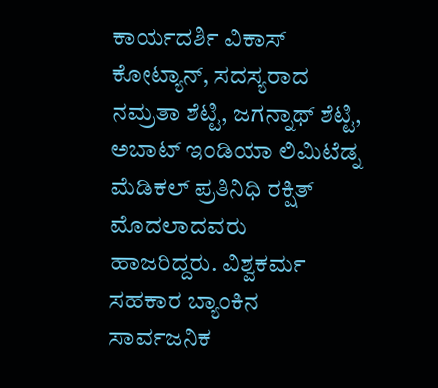ಕಾರ್ಯದರ್ಶಿ ವಿಕಾಸ್ ಕೋಟ್ಯಾನ್, ಸದಸ್ಯರಾದ ನಮ್ರತಾ ಶೆಟ್ಟಿ, ಜಗನ್ನಾಥ್ ಶೆಟ್ಟಿ, ಅಬಾಟ್ ಇಂಡಿಯಾ ಲಿಮಿಟೆಡ್ನ ಮೆಡಿಕಲ್ ಪ್ರತಿನಿಧಿ ರಕ್ಷಿತ್ ಮೊದಲಾದವರು ಹಾಜರಿದ್ದರು. ವಿಶ್ವಕರ್ಮ ಸಹಕಾರ ಬ್ಯಾಂಕಿನ ಸಾರ್ವಜನಿಕ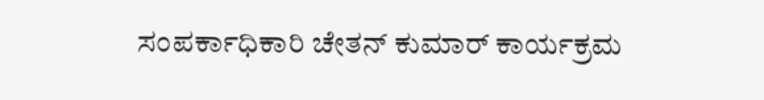ಸಂಪರ್ಕಾಧಿಕಾರಿ ಚೇತನ್ ಕುಮಾರ್ ಕಾರ್ಯಕ್ರಮ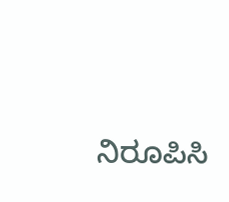ನಿರೂಪಿಸಿ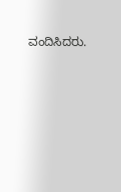ವಂದಿಸಿದರು.